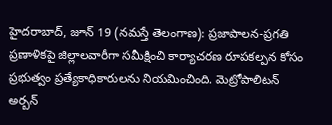హైదరాబాద్, జూన్ 19 (నమస్తే తెలంగాణ): ప్రజాపాలన-ప్రగతి ప్రణాళికపై జిల్లాలవారీగా సమీక్షించి కార్యాచరణ రూపకల్పన కోసం ప్రభుత్వం ప్రత్యేకాధికారులను నియమించింది. మెట్రోపాలిటన్ అర్బన్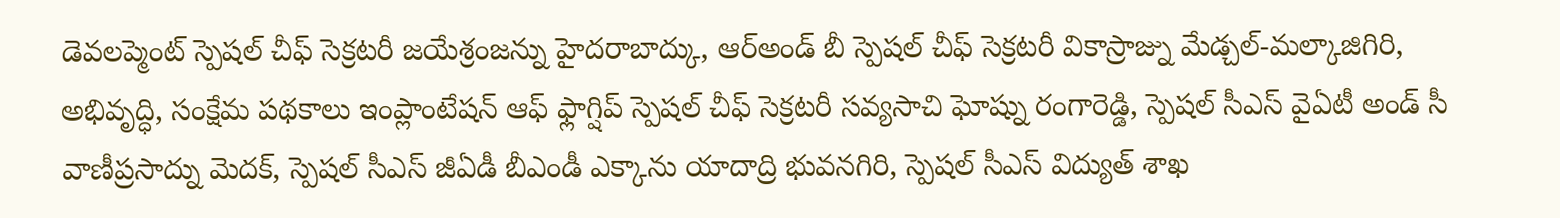డెవలప్మెంట్ స్పెషల్ చీఫ్ సెక్రటరీ జయేశ్రంజన్ను హైదరాబాద్కు, ఆర్అండ్ బీ స్పెషల్ చీఫ్ సెక్రటరీ వికాస్రాజ్ను మేడ్చల్-మల్కాజిగిరి, అభివృద్ధి, సంక్షేమ పథకాలు ఇంప్లాంటేషన్ ఆఫ్ ఫ్లాగ్షిప్ స్పెషల్ చీఫ్ సెక్రటరీ సవ్యసాచి ఘోష్ను రంగారెడ్డి, స్పెషల్ సీఎస్ వైఏటీ అండ్ సీ వాణీప్రసాద్ను మెదక్, స్పెషల్ సీఎస్ జీఏడీ బీఎండీ ఎక్కాను యాదాద్రి భువనగిరి, స్పెషల్ సీఎస్ విద్యుత్ శాఖ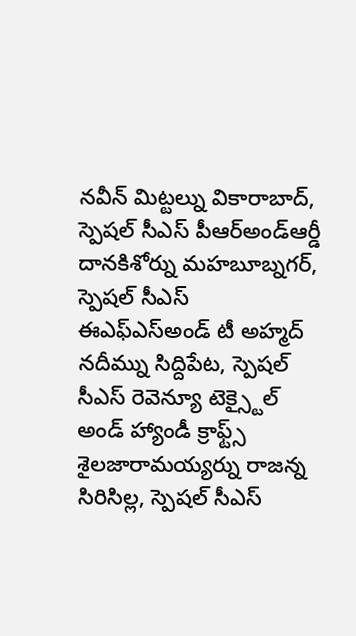నవీన్ మిట్టల్ను వికారాబాద్, స్పెషల్ సీఎస్ పీఆర్అండ్ఆర్డీ దానకిశోర్ను మహబూబ్నగర్, స్పెషల్ సీఎస్ ఈఎఫ్ఎస్అండ్ టీ అహ్మద్ నదీమ్ను సిద్దిపేట, స్పెషల్ సీఎస్ రెవెన్యూ టెక్స్టైల్ అండ్ హ్యాండీ క్రాఫ్ట్స్ శైలజారామయ్యర్ను రాజన్న సిరిసిల్ల, స్పెషల్ సీఎస్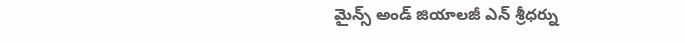మైన్స్ అండ్ జియాలజీ ఎన్ శ్రీధర్ను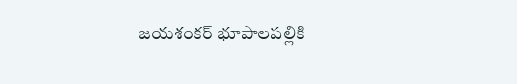జయశంకర్ భూపాలపల్లికి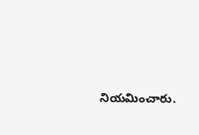నియమించారు.